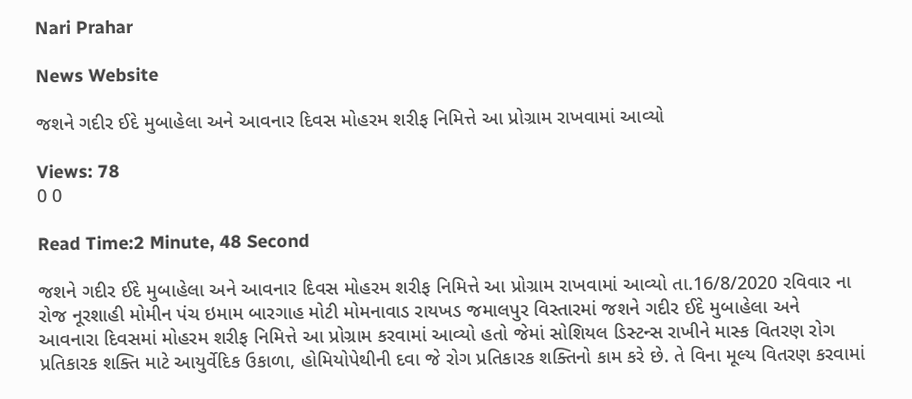Nari Prahar

News Website

જશને ગદીર ઈદે મુબાહેલા અને આવનાર દિવસ મોહરમ શરીફ નિમિત્તે આ પ્રોગ્રામ રાખવામાં આવ્યો

Views: 78
0 0

Read Time:2 Minute, 48 Second

જશને ગદીર ઈદે મુબાહેલા અને આવનાર દિવસ મોહરમ શરીફ નિમિત્તે આ પ્રોગ્રામ રાખવામાં આવ્યો તા.16/8/2020 રવિવાર ના રોજ નૂરશાહી મોમીન પંચ ઇમામ બારગાહ મોટી મોમનાવાડ રાયખડ જમાલપુર વિસ્તારમાં જશને ગદીર ઈદે મુબાહેલા અને આવનારા દિવસમાં મોહરમ શરીફ નિમિત્તે આ પ્રોગ્રામ કરવામાં આવ્યો હતો જેમાં સોશિયલ ડિસ્ટન્સ રાખીને માસ્ક વિતરણ રોગ પ્રતિકારક શક્તિ માટે આયુર્વેદિક ઉકાળા, હોમિયોપેથીની દવા જે રોગ પ્રતિકારક શક્તિનો કામ કરે છે. તે વિના મૂલ્ય વિતરણ કરવામાં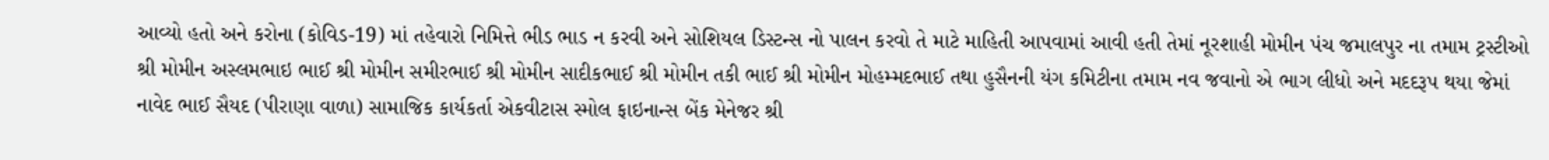આવ્યો હતો અને કરોના (કોવિડ-19) માં તહેવારો નિમિત્તે ભીડ ભાડ ન કરવી અને સોશિયલ ડિસ્ટન્સ નો પાલન કરવો તે માટે માહિતી આપવામાં આવી હતી તેમાં નૂરશાહી મોમીન પંચ જમાલપુર ના તમામ ટ્રસ્ટીઓ શ્રી મોમીન અસ્લમભાઇ ભાઈ શ્રી મોમીન સમીરભાઈ શ્રી મોમીન સાદીકભાઈ શ્રી મોમીન તકી ભાઈ શ્રી મોમીન મોહમ્મદભાઈ તથા હુસૈનની યંગ કમિટીના તમામ નવ જવાનો એ ભાગ લીધો અને મદદરૂપ થયા જેમાં નાવેદ ભાઈ સૈયદ (પીરાણા વાળા) સામાજિક કાર્યકર્તા એકવીટાસ સ્મોલ ફાઇનાન્સ બેંક મેનેજર શ્રી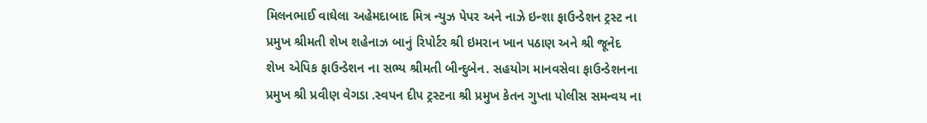મિલનભાઈ વાઘેલા અહેમદાબાદ મિત્ર ન્યુઝ પેપર અને નાઝે ઇન્શા ફાઉન્ડેશન ટ્રસ્ટ ના પ્રમુખ શ્રીમતી શેખ શહેનાઝ બાનું રિપોર્ટર શ્રી ઇમરાન ખાન પઠાણ અને શ્રી જૂનેદ શેખ એપિક ફાઉન્ડેશન ના સભ્ય શ્રીમતી બીન્દુબેન. સહયોગ માનવસેવા ફાઉન્ડેશનના પ્રમુખ શ્રી પ્રવીણ વેગડા .સ્વપન દીપ ટ્રસ્ટના શ્રી પ્રમુખ કેતન ગુપ્તા પોલીસ સમન્વય ના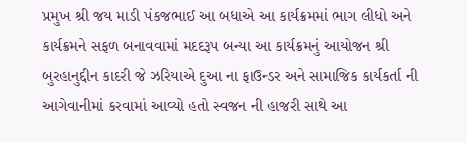પ્રમુખ શ્રી જય માડી પંકજભાઈ આ બધાએ આ કાર્યક્રમમાં ભાગ લીધો અને કાર્યક્રમને સફળ બનાવવામાં મદદરૂપ બન્યા આ કાર્યક્રમનું આયોજન શ્રી બુરહાનુદ્દીન કાદરી જે ઝરિયાએ દુઆ ના ફાઉન્ડર અને સામાજિક કાર્યકર્તા ની આગેવાનીમાં કરવામાં આવ્યો હતો સ્વજન ની હાજરી સાથે આ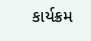કાર્યક્રમ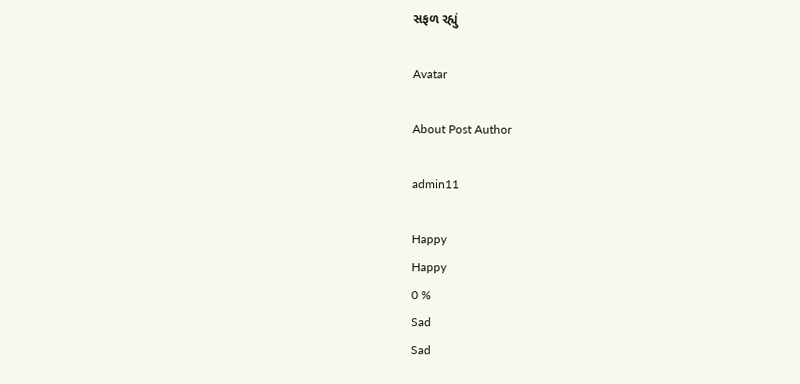સફળ રહ્યું

Avatar

About Post Author

admin11

Happy
Happy
0 %
Sad
Sad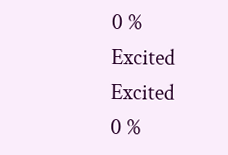0 %
Excited
Excited
0 %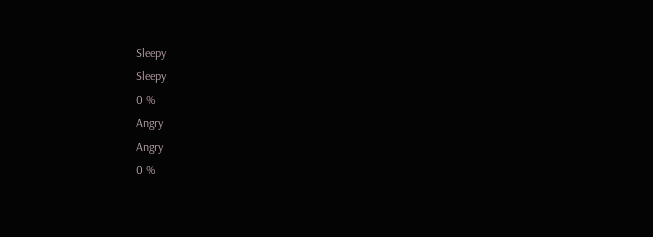Sleepy
Sleepy
0 %
Angry
Angry
0 %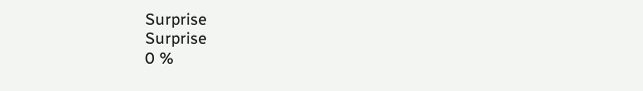Surprise
Surprise
0 %